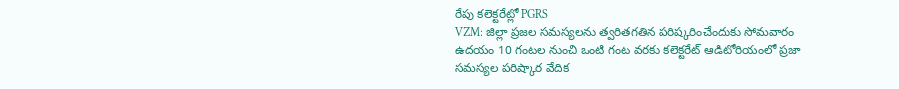రేపు కలెక్టరేట్లో PGRS
VZM: జిల్లా ప్రజల సమస్యలను త్వరితగతిన పరిష్కరించేందుకు సోమవారం ఉదయం 10 గంటల నుంచి ఒంటి గంట వరకు కలెక్టరేట్ ఆడిటోరియంలో ప్రజా సమస్యల పరిష్కార వేదిక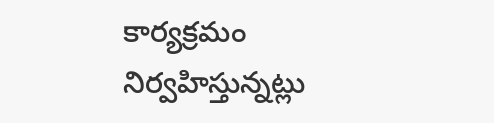కార్యక్రమం నిర్వహిస్తున్నట్లు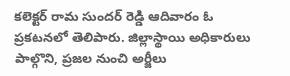కలెక్టర్ రామ సుందర్ రెడ్డి ఆదివారం ఓ ప్రకటనలో తెలిపారు. జిల్లాస్థాయి అధికారులు పాల్గొని, ప్రజల నుంచి అర్జీలు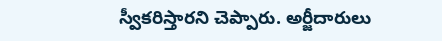స్వీకరిస్తారని చెప్పారు. అర్జీదారులు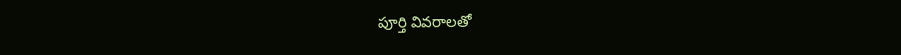పూర్తి వివరాలతో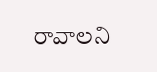రావాలని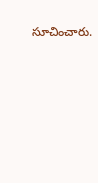సూచించారు.